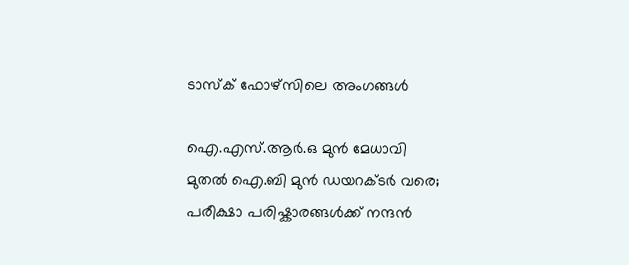ടാസ്ക് ഫോഴ്സിലെ അംഗങ്ങൾ

ഐ.എസ്.ആർ.ഒ മുൻ മേധാവി മുതൽ ഐ.ബി മുൻ ഡയറക്ടർ വരെ; പരീക്ഷാ പരിഷ്കാരങ്ങൾക്ക് നന്ദൻ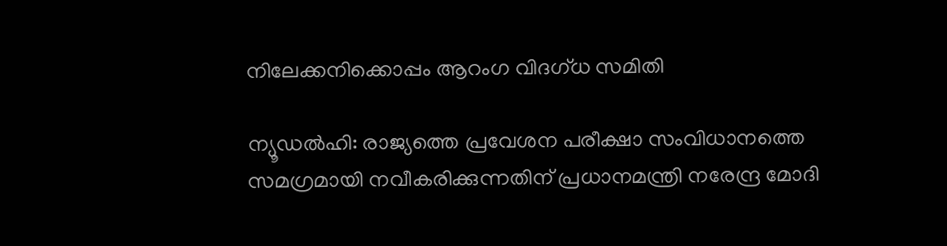നിലേക്കനിക്കൊപ്പം ആറംഗ വിദഗ്ധ സമിതി

ന്യൂഡൽഹി: രാജ്യത്തെ പ്രവേശന പരീക്ഷാ സംവിധാനത്തെ സമഗ്രമായി നവീകരിക്കുന്നതിന് പ്രധാനമന്ത്രി നരേന്ദ്ര മോദി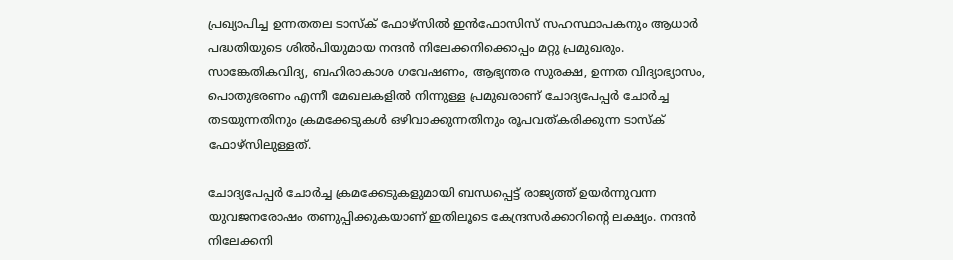പ്രഖ്യാപിച്ച ഉന്നതതല ടാസ്‌ക് ഫോഴ്സിൽ ഇൻഫോസിസ് സഹസ്ഥാപകനും ആധാർ പദ്ധതിയുടെ ശിൽപിയുമായ നന്ദൻ നിലേക്കനിക്കൊപ്പം മറ്റു പ്രമുഖരും. സാങ്കേതികവിദ്യ, ബഹിരാകാശ ഗവേഷണം, ആഭ്യന്തര സുരക്ഷ, ഉന്നത വിദ്യാഭ്യാസം, പൊതുഭരണം എന്നീ മേഖലകളിൽ നിന്നുള്ള പ്രമുഖരാണ് ചോദ്യപേപ്പർ ചോർച്ച തടയുന്നതിനും ക്രമക്കേടുകൾ ഒഴിവാക്കുന്നതിനും രൂപവത്കരിക്കുന്ന ടാസ്ക് ഫോഴ്സിലുള്ളത്.

ചോദ്യപേപ്പർ ചോർച്ച ക്രമക്കേടുകളുമായി ബന്ധപ്പെട്ട് രാജ്യത്ത് ഉയർന്നുവന്ന യുവജനരോഷം തണുപ്പിക്കുകയാണ് ഇതിലൂടെ കേന്ദ്രസർക്കാറിന്റെ ലക്ഷ്യം. നന്ദൻ നിലേക്കനി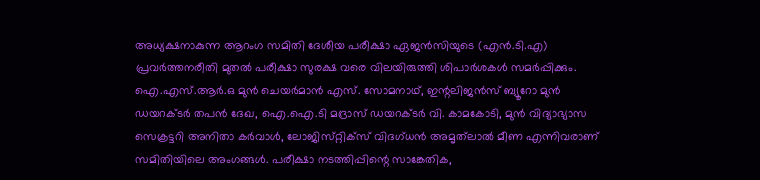അധ്യക്ഷനാകുന്ന ആറംഗ സമിതി ദേശീയ പരീക്ഷാ ഏജൻസിയുടെ (എൻ.ടി.എ) പ്രവർത്തനരീതി മുതൽ പരീക്ഷാ സുരക്ഷ വരെ വിലയിരുത്തി ശിപാർശകൾ സമർപ്പിക്കും. ഐ.എസ്.ആർ.ഒ മുൻ ചെയർമാൻ എസ്. സോമനാഥ്, ഇന്റലിജൻസ് ബ്യൂറോ മുൻ ഡയറക്ടർ തപൻ ദേഖ, ഐ.ഐ.ടി മദ്രാസ് ഡയറക്ടർ വി. കാമകോടി, മുൻ വിദ്യാഭ്യാസ സെക്രട്ടറി അനിതാ കർവാൾ, ലോജിസ്‌റ്റിക്‌സ്‌ വിദഗ്‌ധൻ അമൃത്‌ലാൽ മീണ എന്നിവരാണ് സമിതിയിലെ അംഗങ്ങൾ. പരീക്ഷാ നടത്തിപ്പിന്റെ സാങ്കേതിക,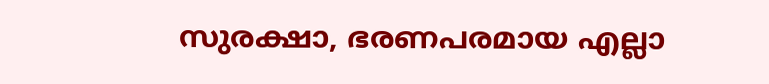സുരക്ഷാ, ഭരണപരമായ എല്ലാ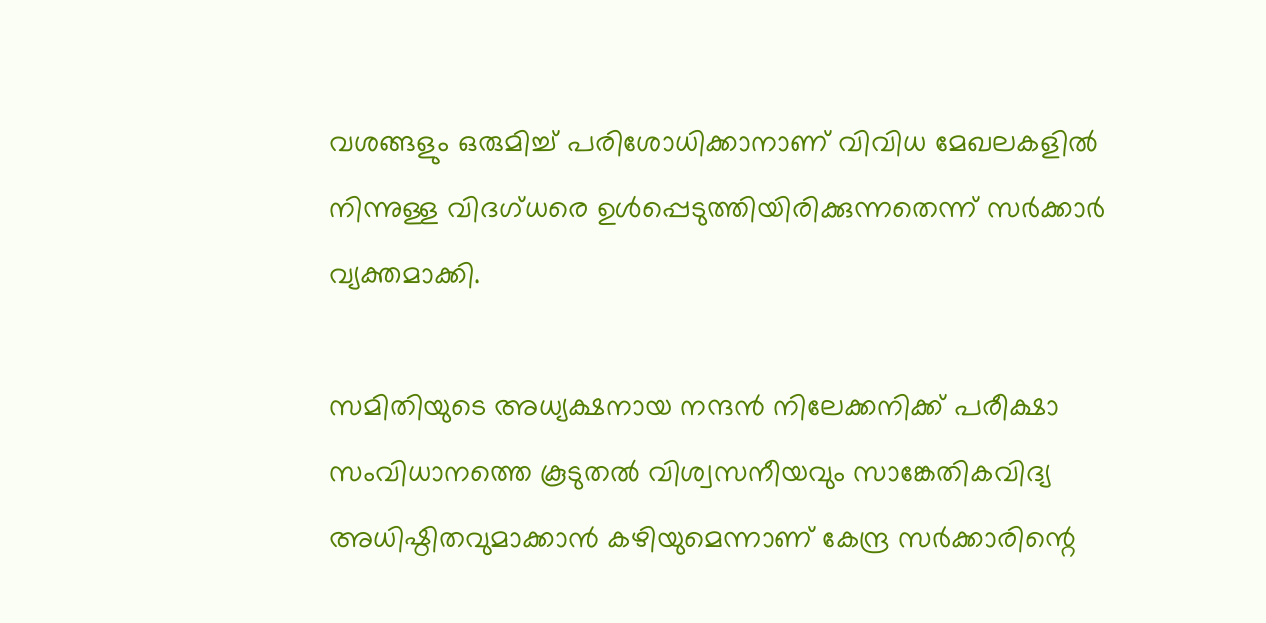വശങ്ങളും ഒരുമിച്ച് പരിശോധിക്കാനാണ് വിവിധ മേഖലകളിൽ നിന്നുള്ള വിദഗ്ധരെ ഉൾപ്പെടുത്തിയിരിക്കുന്നതെന്ന് സർക്കാർ വ്യക്തമാക്കി.

സമിതിയുടെ അധ്യക്ഷനായ നന്ദൻ നിലേക്കനിക്ക് പരീക്ഷാ സംവിധാനത്തെ കൂടുതൽ വിശ്വസനീയവും സാങ്കേതികവിദ്യ അധിഷ്ഠിതവുമാക്കാൻ കഴിയുമെന്നാണ് കേന്ദ്ര സർക്കാരിന്റെ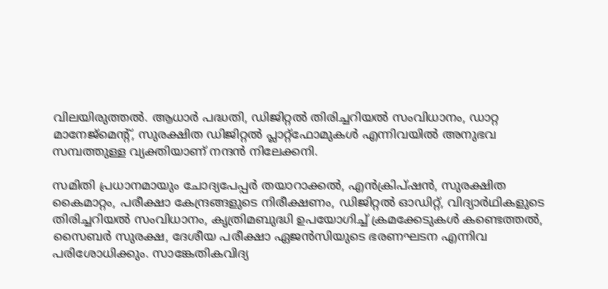വിലയിരുത്തൽ. ആധാർ പദ്ധതി, ഡിജിറ്റൽ തിരിച്ചറിയൽ സംവിധാനം, ഡാറ്റ മാനേജ്മെന്റ്, സുരക്ഷിത ഡിജിറ്റൽ പ്ലാറ്റ്ഫോമുകൾ എന്നിവയിൽ അനുഭവ സമ്പത്തുള്ള വ്യക്തിയാണ് നന്ദൻ നിലേക്കനി.

സമിതി പ്രധാനമായും ചോദ്യപേപ്പർ തയാറാക്കൽ, എൻക്രിപ്ഷൻ, സുരക്ഷിത കൈമാറ്റം, പരീക്ഷാ കേന്ദ്രങ്ങളുടെ നിരീക്ഷണം, ഡിജിറ്റൽ ഓഡിറ്റ്, വിദ്യാർഥികളുടെ തിരിച്ചറിയൽ സംവിധാനം, കൃത്രിമബുദ്ധി ഉപയോഗിച്ച് ക്രമക്കേടുകൾ കണ്ടെത്തൽ, സൈബർ സുരക്ഷ, ദേശീയ പരീക്ഷാ ഏജൻസിയുടെ ഭരണഘടന എന്നിവ പരിശോധിക്കും. സാങ്കേതികവിദ്യ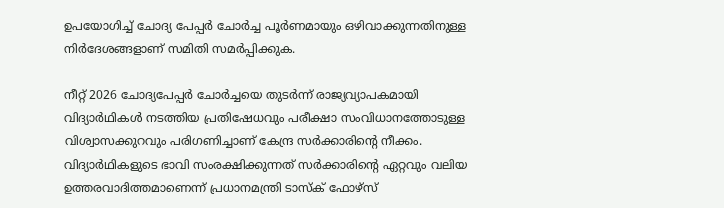ഉപയോഗിച്ച് ചോദ്യ പേപ്പർ ചോർച്ച പൂർണമായും ഒഴിവാക്കുന്നതിനുള്ള നിർദേശങ്ങളാണ് സമിതി സമർപ്പിക്കുക.

നീറ്റ് 2026 ചോദ്യപേപ്പർ ചോർച്ചയെ തുടർന്ന് രാജ്യവ്യാപകമായി വിദ്യാർഥികൾ നടത്തിയ പ്രതിഷേധവും പരീക്ഷാ സംവിധാനത്തോടുള്ള വിശ്വാസക്കുറവും പരിഗണിച്ചാണ് കേന്ദ്ര സർക്കാരിന്റെ നീക്കം. വിദ്യാർഥികളുടെ ഭാവി സംരക്ഷിക്കുന്നത് സർക്കാരിന്റെ ഏറ്റവും വലിയ ഉത്തരവാദിത്തമാണെന്ന് പ്രധാനമന്ത്രി ടാസ്ക് ഫോഴ്സ്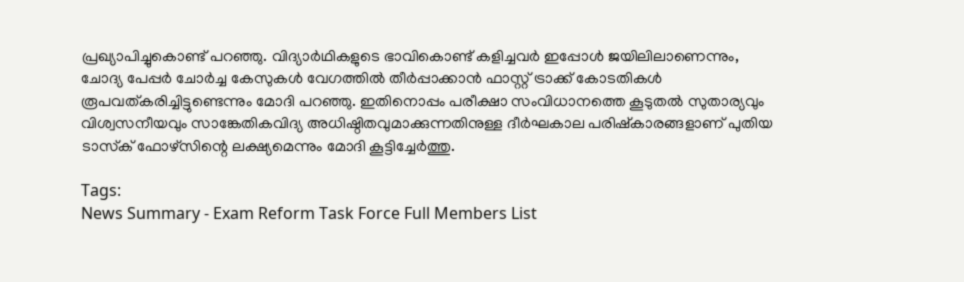പ്രഖ്യാപിച്ചുകൊണ്ട് പറഞ്ഞു. വിദ്യാർഥികളുടെ ഭാവികൊണ്ട് കളിച്ചവർ ഇപ്പോൾ ജയിലിലാണെന്നും, ചോദ്യ പേപ്പർ ചോർച്ച കേസുകൾ വേഗത്തിൽ തീർപ്പാക്കാൻ ഫാസ്റ്റ് ട്രാക്ക് കോടതികൾ രൂപവത്കരിച്ചിട്ടുണ്ടെന്നും മോദി പറഞ്ഞു. ഇതിനൊപ്പം പരീക്ഷാ സംവിധാനത്തെ കൂടുതൽ സുതാര്യവും വിശ്വസനീയവും സാങ്കേതികവിദ്യ അധിഷ്ഠിതവുമാക്കുന്നതിനുള്ള ദീർഘകാല പരിഷ്കാരങ്ങളാണ് പുതിയ ടാസ്‌ക് ഫോഴ്സിന്റെ ലക്ഷ്യമെന്നും മോദി കൂട്ടിച്ചേർത്തു.

Tags:
News Summary - Exam Reform Task Force Full Members List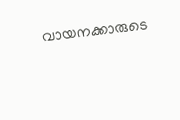വായനക്കാരുടെ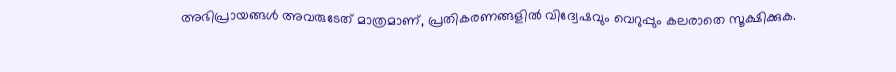അഭിപ്രായങ്ങള്‍ അവരുടേത് മാത്രമാണ്, പ്രതികരണങ്ങളിൽ വിദ്വേഷവും വെറുപ്പും കലരാതെ സൂക്ഷിക്കുക.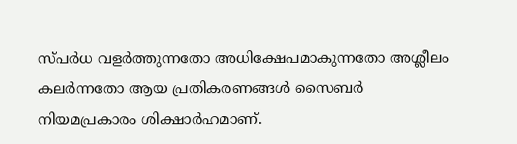സ്പർധ വളർത്തുന്നതോ അധിക്ഷേപമാകുന്നതോ അശ്ലീലം കലർന്നതോ ആയ പ്രതികരണങ്ങൾ സൈബർ നിയമപ്രകാരം ശിക്ഷാർഹമാണ്.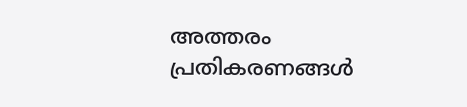അത്തരം പ്രതികരണങ്ങൾ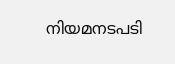നിയമനടപടി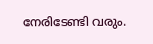നേരിടേണ്ടി വരും.